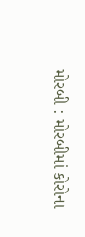મોરબી : મોરબીમાં કોરોના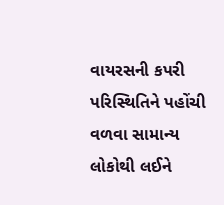વાયરસની કપરી પરિસ્થિતિને પહોંચી વળવા સામાન્ય લોકોથી લઈને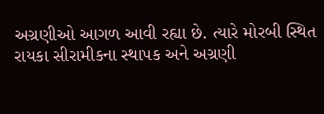અગ્રણીઓ આગળ આવી રહ્યા છે. ત્યારે મોરબી સ્થિત રાયકા સીરામીકના સ્થાપક અને અગ્રણી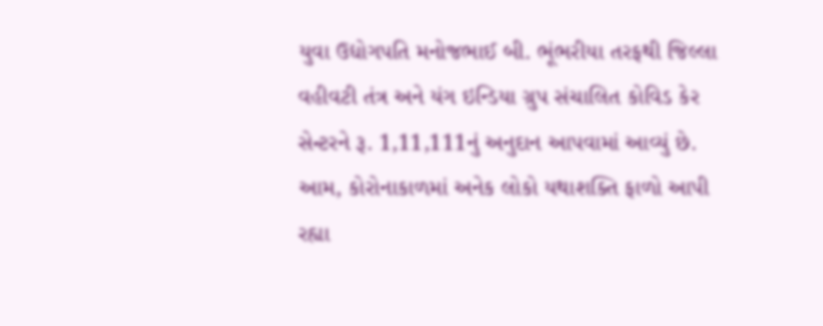યુવા ઉદ્યોગપતિ મનોજભાઈ બી. ભૂંભરીયા તરફથી જિલ્લા વહીવટી તંત્ર અને યંગ ઇન્ડિયા ગ્રુપ સંચાલિત કોવિડ કેર સેન્ટરને રૂ. 1,11,111નું અનુદાન આપવામાં આવ્યું છે. આમ, કોરોનાકાળમાં અનેક લોકો યથાશક્તિ ફાળો આપી રહ્યા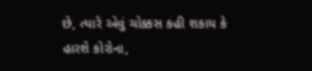છે, ત્યારે એવું ચોક્કસ કહી શકાય કે હારશે કોરોના,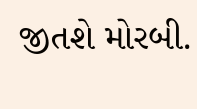જીતશે મોરબી.